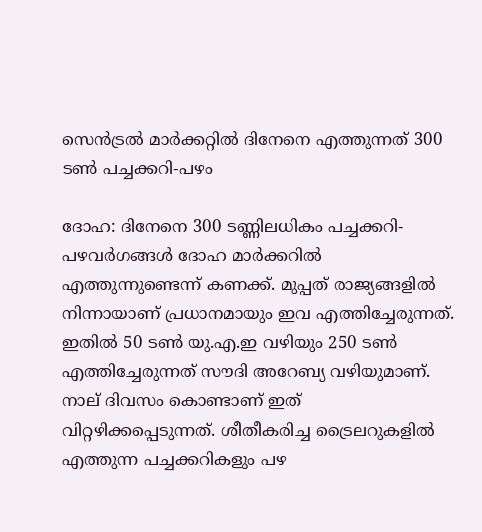സെന്‍ട്രല്‍ മാര്‍ക്കറ്റില്‍ ദിനേനെ എത്തുന്നത് 300 ടണ്‍ പച്ചക്കറി-പഴം

ദോഹ: ദിനേനെ 300 ടണ്ണിലധികം പച്ചക്കറി-പഴവര്‍ഗങ്ങള്‍ ദോഹ മാര്‍ക്കറില്‍ എത്തുന്നുണ്ടെന്ന് കണക്ക്. മുപ്പത് രാജ്യങ്ങളില്‍ നിന്നായാണ് പ്രധാനമായും ഇവ എത്തിച്ചേരുന്നത്. ഇതില്‍ 50 ടണ്‍ യു.എ.ഇ വഴിയും 250 ടണ്‍ എത്തിച്ചേരുന്നത് സൗദി അറേബ്യ വഴിയുമാണ്. നാല് ദിവസം കൊണ്ടാണ് ഇത് വിറ്റഴിക്കപ്പെടുന്നത്. ശീതീകരിച്ച ട്രൈലറുകളില്‍ എത്തുന്ന പച്ചക്കറികളും പഴ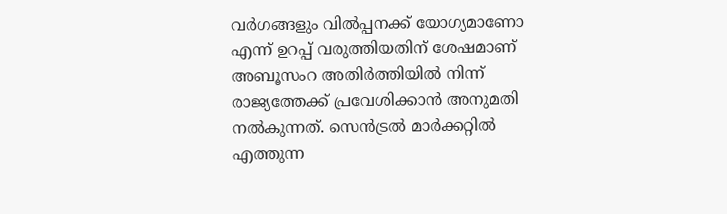വര്‍ഗങ്ങളും വില്‍പ്പനക്ക് യോഗ്യമാണോ എന്ന് ഉറപ്പ് വരുത്തിയതിന് ശേഷമാണ് അബൂസംറ അതിര്‍ത്തിയില്‍ നിന്ന് രാജ്യത്തേക്ക് പ്രവേശിക്കാന്‍ അനുമതി നല്‍കുന്നത്. സെന്‍ട്രല്‍ മാര്‍ക്കറ്റില്‍ എത്തുന്ന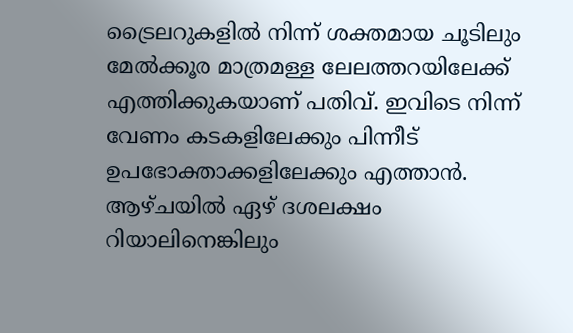ട്രൈലറുകളില്‍ നിന്ന് ശക്തമായ ചൂടിലും മേല്‍ക്കൂര മാത്രമള്ള ലേലത്തറയിലേക്ക് എത്തിക്കുകയാണ് പതിവ്. ഇവിടെ നിന്ന് വേണം കടകളിലേക്കും പിന്നീട് ഉപഭോക്താക്കളിലേക്കും എത്താന്‍. ആഴ്ചയില്‍ ഏഴ് ദശലക്ഷം റിയാലിനെങ്കിലും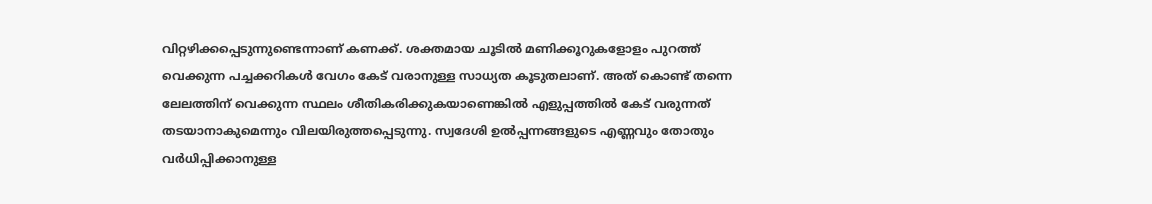വിറ്റഴിക്കപ്പെടുന്നുണ്ടെന്നാണ് കണക്ക്. ശക്തമായ ചൂടില്‍ മണിക്കൂറുകളോളം പുറത്ത് വെക്കുന്ന പച്ചക്കറികള്‍ വേഗം കേട് വരാനുള്ള സാധ്യത കൂടുതലാണ്. അത് കൊണ്ട് തന്നെ ലേലത്തിന് വെക്കുന്ന സ്ഥലം ശീതികരിക്കുകയാണെങ്കില്‍ എളുപ്പത്തില്‍ കേട് വരുന്നത് തടയാനാകുമെന്നും വിലയിരുത്തപ്പെടുന്നു. സ്വദേശി ഉല്‍പ്പന്നങ്ങളുടെ എണ്ണവും തോതും വര്‍ധിപ്പിക്കാനുള്ള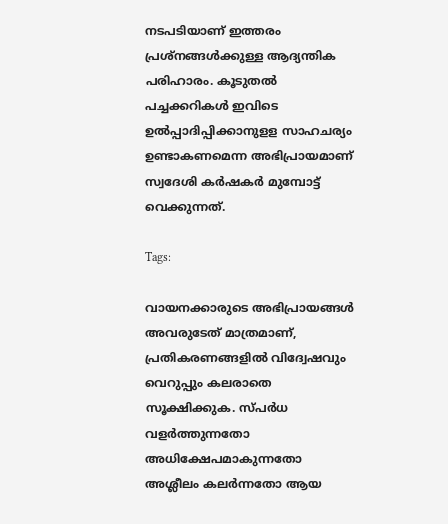നടപടിയാണ് ഇത്തരം പ്രശ്നങ്ങള്‍ക്കുള്ള ആദ്യന്തിക പരിഹാരം. കൂടുതല്‍ പച്ചക്കറികള്‍ ഇവിടെ ഉല്‍പ്പാദിപ്പിക്കാനുളള സാഹചര്യം ഉണ്ടാകണമെന്ന അഭിപ്രായമാണ് സ്വദേശി കര്‍ഷകര്‍ മുമ്പോട്ട് വെക്കുന്നത്.

Tags:

വായനക്കാരുടെ അഭിപ്രായങ്ങള്‍ അവരുടേത് മാത്രമാണ്, പ്രതികരണങ്ങളിൽ വിദ്വേഷവും വെറുപ്പും കലരാതെ സൂക്ഷിക്കുക. സ്പർധ വളർത്തുന്നതോ അധിക്ഷേപമാകുന്നതോ അശ്ലീലം കലർന്നതോ ആയ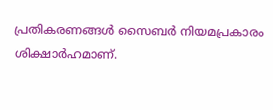പ്രതികരണങ്ങൾ സൈബർ നിയമപ്രകാരം ശിക്ഷാർഹമാണ്.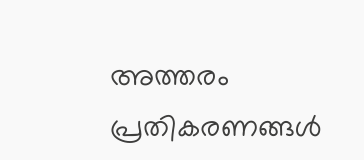അത്തരം പ്രതികരണങ്ങൾ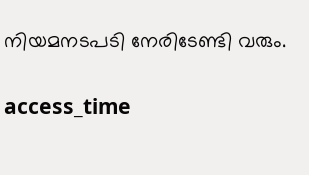നിയമനടപടി നേരിടേണ്ടി വരും.

access_time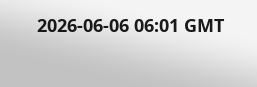2026-06-06 06:01 GMT